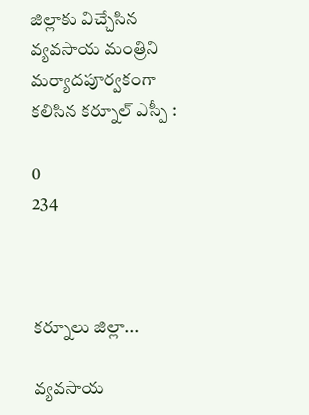జిల్లాకు విచ్చేసిన వ్యవసాయ మంత్రిని మర్యాదపూర్వకంగా కలిసిన కర్నూల్ ఎస్పీ :

0
234



కర్నూలు జిల్లా...

వ్యవసాయ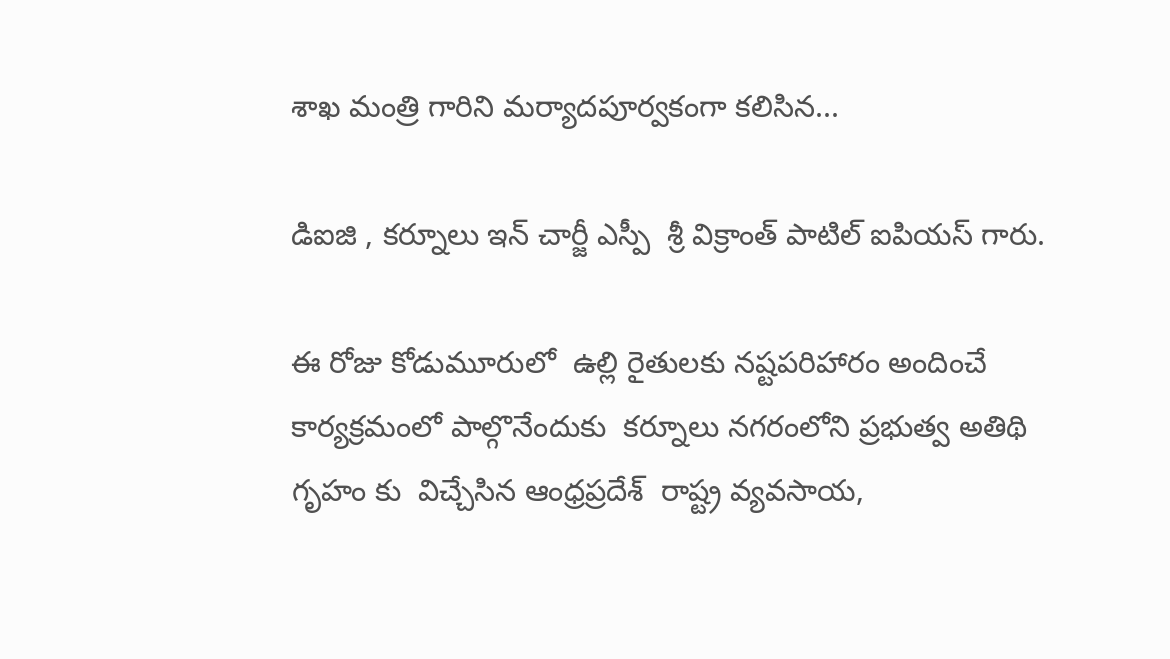శాఖ మంత్రి గారిని మర్యాదపూర్వకంగా కలిసిన...

డిఐజి , కర్నూలు ఇన్ చార్జీ ఎస్పీ  శ్రీ విక్రాంత్ పాటిల్ ఐపియస్ గారు.

ఈ రోజు కోడుమూరులో  ఉల్లి రైతులకు నష్టపరిహారం అందించే కార్యక్రమంలో పాల్గొనేందుకు  కర్నూలు నగరంలోని ప్రభుత్వ అతిథి గృహం కు  విచ్చేసిన ఆంధ్రప్రదేశ్  రాష్ట్ర వ్యవసాయ,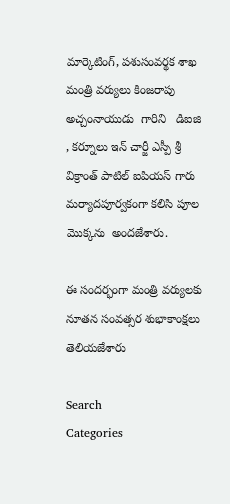మార్కెటింగ్, పశుసంవర్థక శాఖ మంత్రి వర్యులు కింజరాపు అచ్చంనాయుడు  గారిని   డిఐజి , కర్నూలు ఇన్ చార్జీ ఎస్పీ శ్రీ విక్రాంత్ పాటిల్ ఐపియస్ గారు మర్యాదపూర్వకంగా కలిసి పూల మొక్కను  అందజేశారు.

ఈ సందర్భంగా మంత్రి వర్యులకు నూతన సంవత్సర శుభాకాంక్షలు తెలియజేశారు

Search
Categories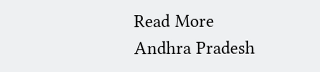Read More
Andhra Pradesh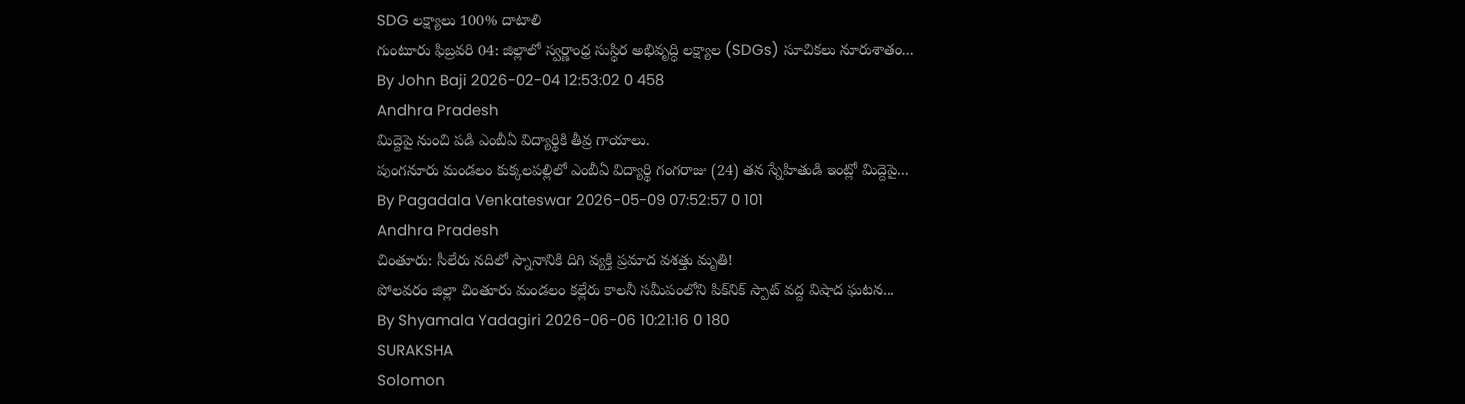SDG లక్ష్యాలు 100% దాటాలి
గుంటూరు ఫిబ్రవరి 04: జిల్లాలో స్వర్ణాంధ్ర సుస్థిర అభివృద్ధి లక్ష్యాల (SDGs) సూచికలు నూరుశాతం...
By John Baji 2026-02-04 12:53:02 0 458
Andhra Pradesh
మిద్దెపై నుంచి పడి ఎంబీఏ విద్యార్థికి తీవ్ర గాయాలు.
పుంగనూరు మండలం కుక్కలపల్లిలో ఎంబీఏ విద్యార్థి గంగరాజు (24) తన స్నేహితుడి ఇంట్లో మిద్దెపై...
By Pagadala Venkateswar 2026-05-09 07:52:57 0 101
Andhra Pradesh
చింతూరు: సీలేరు నదిలో స్నానానికి దిగి వ్యక్తి ప్రమాద వశత్తు మృతి!
పోలవరం జిల్లా చింతూరు మండలం కల్లేరు కాలనీ సమీపంలోని పిక్‌నిక్ స్పాట్ వద్ద విషాద ఘటన...
By Shyamala Yadagiri 2026-06-06 10:21:16 0 180
SURAKSHA
Solomon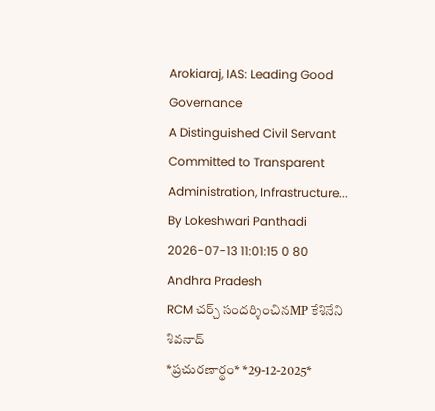Arokiaraj, IAS: Leading Good Governance
A Distinguished Civil Servant Committed to Transparent Administration, Infrastructure...
By Lokeshwari Panthadi 2026-07-13 11:01:15 0 80
Andhra Pradesh
RCM చర్చ్ సందర్శించినMP కేశినేని శివనాద్
*ప్ర‌చుర‌ణార్థం* *29-12-2025*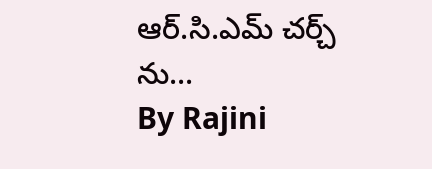ఆర్.సి.ఎమ్ చ‌ర్చ్ ను...
By Rajini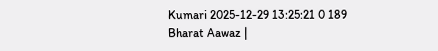Kumari 2025-12-29 13:25:21 0 189
Bharat Aawaz |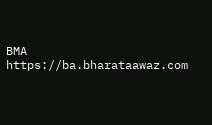BMA https://ba.bharataawaz.com